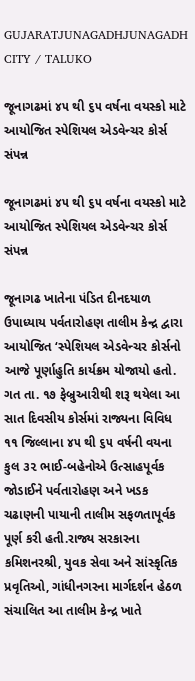GUJARATJUNAGADHJUNAGADH CITY / TALUKO

જૂનાગઢમાં ૪૫ થી ૬૫ વર્ષના વયસ્કો માટે આયોજિત સ્પેશિયલ એડવેન્ચર કોર્સ સંપન્ન

જૂનાગઢમાં ૪૫ થી ૬૫ વર્ષના વયસ્કો માટે આયોજિત સ્પેશિયલ એડવેન્ચર કોર્સ સંપન્ન

જૂનાગઢ ખાતેના પંડિત દીનદયાળ ઉપાધ્યાય પર્વતારોહણ તાલીમ કેન્દ્ર દ્વારા આયોજિત ‘સ્પેશિયલ એડવેન્ચર કોર્સનો આજે પૂર્ણાહુતિ કાર્યક્રમ યોજાયો હતો. ગત તા. ૧૭ ફેબ્રુઆરીથી શરૂ થયેલા આ સાત દિવસીય કોર્સમાં રાજ્યના વિવિધ ૧૧ જિલ્લાના ૪૫ થી ૬૫ વર્ષની વયના કુલ ૩૨ ભાઈ-બહેનોએ ઉત્સાહપૂર્વક જોડાઈને પર્વતારોહણ અને ખડક ચઢાણની પાયાની તાલીમ સફળતાપૂર્વક પૂર્ણ કરી હતી.રાજ્ય સરકારના કમિશનરશ્રી, યુવક સેવા અને સાંસ્કૃતિક પ્રવૃતિઓ, ગાંધીનગરના માર્ગદર્શન હેઠળ સંચાલિત આ તાલીમ કેન્દ્ર ખાતે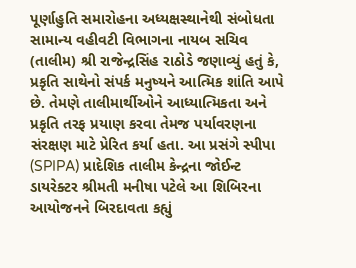પૂર્ણાહુતિ સમારોહના અધ્યક્ષસ્થાનેથી સંબોધતા સામાન્ય વહીવટી વિભાગના નાયબ સચિવ (તાલીમ) શ્રી રાજેન્દ્રસિંહ રાઠોડે જણાવ્યું હતું કે, પ્રકૃતિ સાથેનો સંપર્ક મનુષ્યને આત્મિક શાંતિ આપે છે. તેમણે તાલીમાર્થીઓને આધ્યાત્મિકતા અને પ્રકૃતિ તરફ પ્રયાણ કરવા તેમજ પર્યાવરણના સંરક્ષણ માટે પ્રેરિત કર્યા હતા. આ પ્રસંગે સ્પીપા (SPIPA) પ્રાદેશિક તાલીમ કેન્દ્રના જોઈન્ટ ડાયરેક્ટર શ્રીમતી મનીષા પટેલે આ શિબિરના આયોજનને બિરદાવતા કહ્યું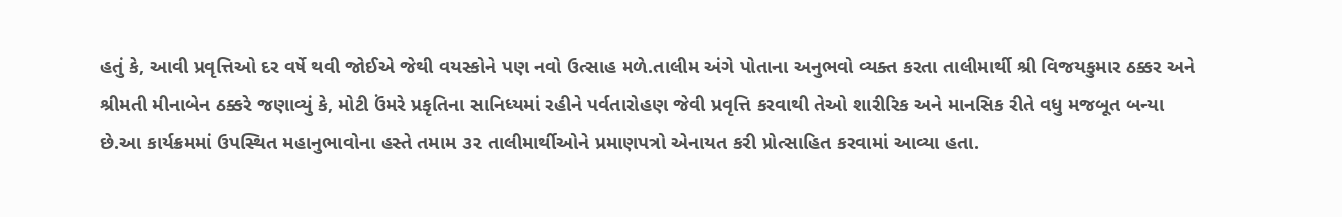હતું કે, આવી પ્રવૃત્તિઓ દર વર્ષે થવી જોઈએ જેથી વયસ્કોને પણ નવો ઉત્સાહ મળે.તાલીમ અંગે પોતાના અનુભવો વ્યક્ત કરતા તાલીમાર્થી શ્રી વિજયકુમાર ઠક્કર અને શ્રીમતી મીનાબેન ઠક્કરે જણાવ્યું કે, મોટી ઉંમરે પ્રકૃતિના સાનિધ્યમાં રહીને પર્વતારોહણ જેવી પ્રવૃત્તિ કરવાથી તેઓ શારીરિક અને માનસિક રીતે વધુ મજબૂત બન્યા છે.આ કાર્યક્રમમાં ઉપસ્થિત મહાનુભાવોના હસ્તે તમામ ૩૨ તાલીમાર્થીઓને પ્રમાણપત્રો એનાયત કરી પ્રોત્સાહિત કરવામાં આવ્યા હતા.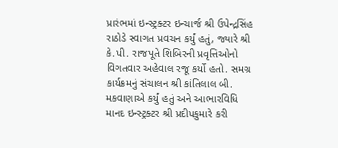પ્રારંભમાં ઇન્સ્ટ્રક્ટર ઇન્ચાર્જ શ્રી ઉપેન્દ્રસિંહ રાઠોડે સ્વાગત પ્રવચન કર્યું હતું, જ્યારે શ્રી કે.પી. રાજપૂતે શિબિરની પ્રવૃત્તિઓનો વિગતવાર અહેવાલ રજૂ કર્યો હતો. સમગ્ર કાર્યક્રમનું સંચાલન શ્રી કાંતિલાલ બી. મકવાણાએ કર્યું હતું અને આભારવિધિ માનદ ઇન્સ્ટ્રક્ટર શ્રી પ્રદીપકુમારે કરી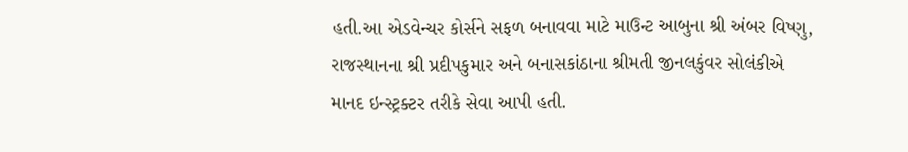હતી.આ એડવેન્ચર કોર્સને સફળ બનાવવા માટે માઉન્ટ આબુના શ્રી અંબર વિષ્ણુ, રાજસ્થાનના શ્રી પ્રદીપકુમાર અને બનાસકાંઠાના શ્રીમતી જીનલકુંવર સોલંકીએ માનદ ઇન્સ્ટ્રક્ટર તરીકે સેવા આપી હતી.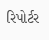રિપોર્ટર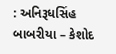: અનિરૂધસિંહ બાબરીયા – કેશોદ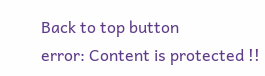Back to top button
error: Content is protected !!